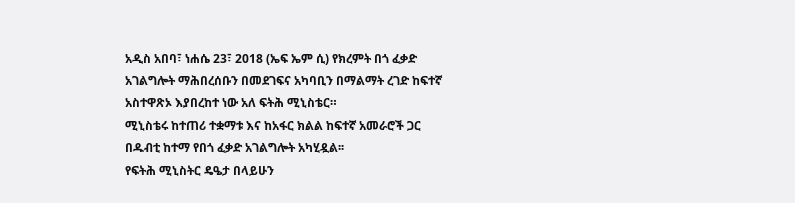አዲስ አበባ፣ ነሐሴ 23፣ 2018 (ኤፍ ኤም ሲ) የክረምት በጎ ፈቃድ አገልግሎት ማሕበረሰቡን በመደገፍና አካባቢን በማልማት ረገድ ከፍተኛ አስተዋጽኦ እያበረከተ ነው አለ ፍትሕ ሚኒስቴር።
ሚኒስቴሩ ከተጠሪ ተቋማቱ እና ከአፋር ክልል ከፍተኛ አመራሮች ጋር በዱብቲ ከተማ የበጎ ፈቃድ አገልግሎት አካሂዷል፡፡
የፍትሕ ሚኒስትር ዴዔታ በላይሁን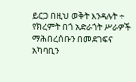ይርጋ በዚህ ወቅት እንዳሉት ÷ የክረምት በጎ አድራጎት ሥራዎች ማሕበረሰቡን በመደገፍና አካባቢን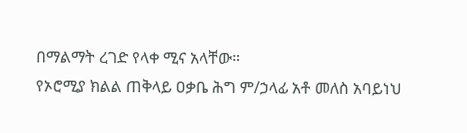በማልማት ረገድ የላቀ ሚና አላቸው።
የኦሮሚያ ክልል ጠቅላይ ዐቃቤ ሕግ ም/ኃላፊ አቶ መለስ አባይነህ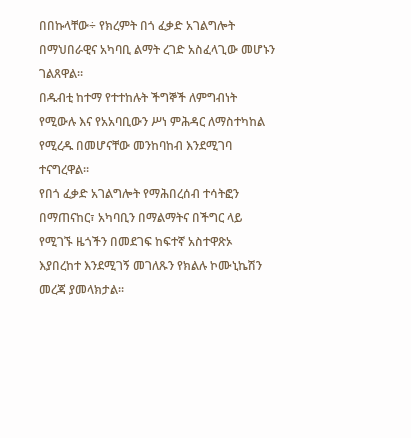በበኩላቸው÷ የክረምት በጎ ፈቃድ አገልግሎት በማህበራዊና አካባቢ ልማት ረገድ አስፈላጊው መሆኑን ገልጸዋል።
በዱብቲ ከተማ የተተከሉት ችግኞች ለምግብነት የሚውሉ እና የአአባቢውን ሥነ ምሕዳር ለማስተካከል የሚረዱ በመሆናቸው መንከባከብ እንደሚገባ ተናግረዋል፡፡
የበጎ ፈቃድ አገልግሎት የማሕበረሰብ ተሳትፎን በማጠናከር፣ አካባቢን በማልማትና በችግር ላይ የሚገኙ ዜጎችን በመደገፍ ከፍተኛ አስተዋጽኦ እያበረከተ እንደሚገኝ መገለጹን የክልሉ ኮሙኒኬሽን መረጃ ያመላክታል፡፡